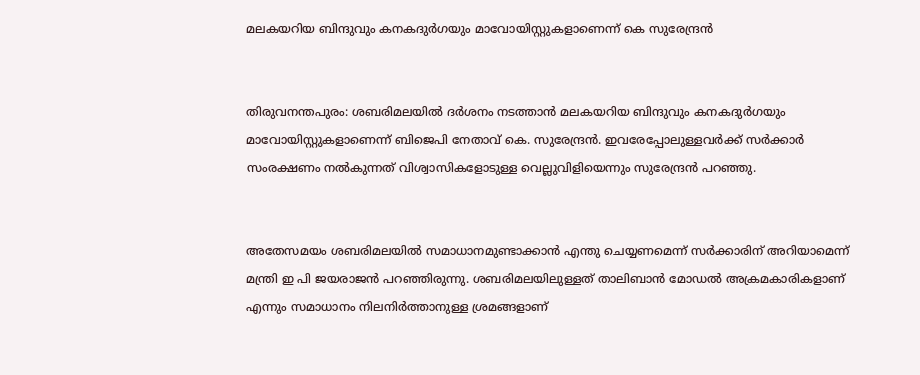മലകയറിയ ബിന്ദുവും കനകദുര്‍ഗയും മാവോയിസ്റ്റുകളാണെന്ന് കെ സുരേന്ദ്രന്‍


തിരുവനന്തപുരം: ശബരിമലയില്‍ ദര്‍ശനം നടത്താന്‍ മലകയറിയ ബിന്ദുവും കനകദുര്‍ഗയും മാവോയിസ്റ്റുകളാണെന്ന് ബിജെപി നേതാവ് കെ. സുരേന്ദ്രന്‍. ഇവരേപ്പോലുള്ളവര്‍ക്ക് സര്‍ക്കാര്‍ സംരക്ഷണം നല്‍കുന്നത് വിശ്വാസികളോടുള്ള വെല്ലുവിളിയെന്നും സുരേന്ദ്രന്‍ പറഞ്ഞു.


അതേസമയം ശബരിമലയില്‍ സമാധാനമുണ്ടാക്കാന്‍ എന്തു ചെയ്യണമെന്ന് സര്‍ക്കാരിന് അറിയാമെന്ന് മന്ത്രി ഇ പി ജയരാജന്‍ പറഞ്ഞിരുന്നു. ശബരിമലയിലുള്ളത് താലിബാന്‍ മോഡല്‍ അക്രമകാരികളാണ് എന്നും സമാധാനം നിലനിര്‍ത്താനുള്ള ശ്രമങ്ങളാണ്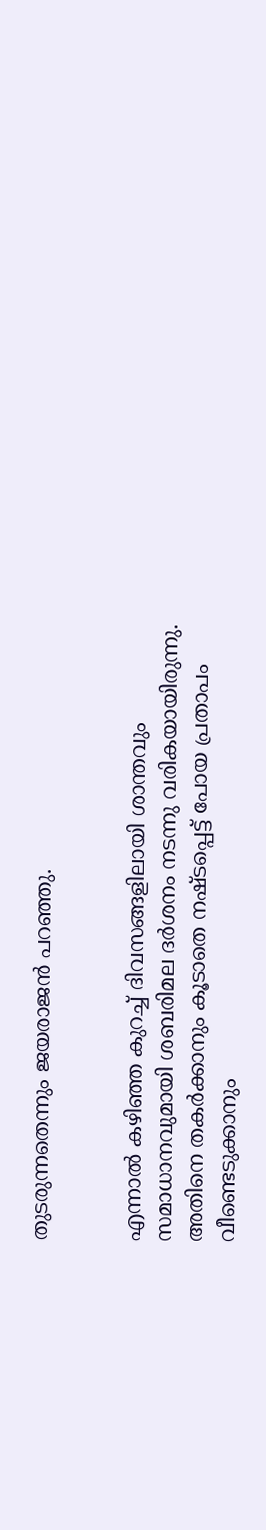തുടരുന്നതെന്നും ജയരാജന്‍ പറഞ്ഞു.


എന്നാല്‍ കഴിഞ്ഞ കുറച്ച്‌ ദിവസങ്ങളിലായി ശാന്തവും സമാധാനവുമായി ശബരിമല ദര്‍ശനം നടന്നു വരികയായിരുന്നു. അതിനെ തകര്‍ക്കാനും കൂടാതെ നഷ്ടപ്പെട്ട് പോയ പ്രതാപം വീണ്ടെടുക്കാനും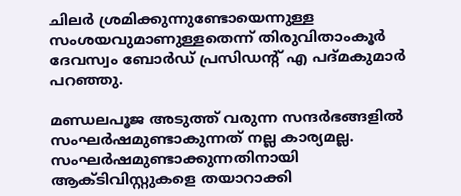ചിലര്‍ ശ്രമിക്കുന്നുണ്ടോയെന്നുള്ള സംശയവുമാണുള്ളതെന്ന് തിരുവിതാംകൂര്‍ ദേവസ്വം ബോര്‍ഡ് പ്രസിഡന്റ് എ പദ്മകുമാര്‍ പറഞ്ഞു.

മണ്ഡലപൂജ അടുത്ത് വരുന്ന സന്ദര്‍ഭങ്ങളില്‍ സംഘര്‍ഷമുണ്ടാകുന്നത് നല്ല കാര്യമല്ല. സംഘര്‍ഷമുണ്ടാക്കുന്നതിനായി ആക്ടിവിസ്റ്റുകളെ തയാറാക്കി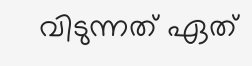വിടുന്നത് ഏത്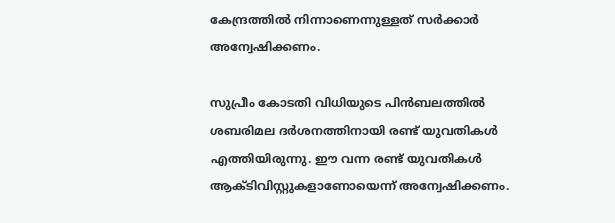കേന്ദ്രത്തില്‍ നിന്നാണെന്നുള്ളത് സര്‍ക്കാര്‍ അന്വേഷിക്കണം.

സുപ്രീം കോടതി വിധിയുടെ പിന്‍ബലത്തില്‍ ശബരിമല ദര്‍ശനത്തിനായി രണ്ട് യുവതികള്‍ എത്തിയിരുന്നു. ഈ വന്ന രണ്ട് യുവതികള്‍ ആക്ടിവിസ്റ്റുകളാണോയെന്ന് അന്വേഷിക്കണം.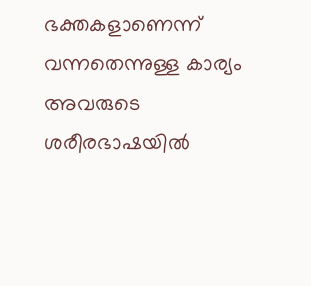ഭക്തകളാണെന്ന് വന്നതെന്നുള്ള കാര്യം അവരുടെ ശരീരഭാഷയില്‍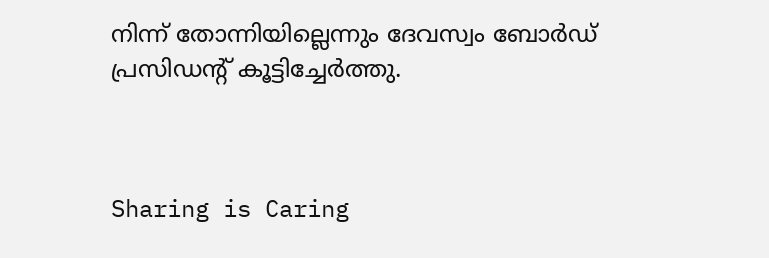നിന്ന് തോന്നിയില്ലെന്നും ദേവസ്വം ബോര്‍ഡ് പ്രസിഡന്റ് കൂട്ടിച്ചേര്‍ത്തു.



Sharing is Caring